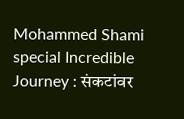Mohammed Shami special Incredible Journey : संकटांवर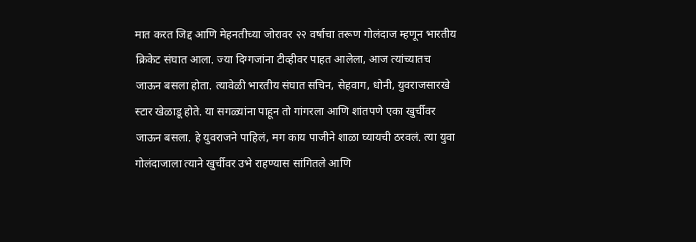मात करत जिद्द आणि मेहनतीच्या जोरावर २२ वर्षाचा तरूण गोलंदाज म्हणून भारतीय क्रिकेट संघात आला. ज्या दिग्गजांना टीव्हीवर पाहत आलेला, आज त्यांच्यातच जाऊन बसला होता. त्यावेळी भारतीय संघात सचिन, सेहवाग, धोनी, युवराजसारखे स्टार खेळाडू होते. या सगळ्यांना पाहून तो गांगरला आणि शांतपणे एका खुर्चीवर जाऊन बसला. हे युवराजने पाहिलं, मग काय पाजीने शाळा घ्यायची ठरवलं. त्या युवा गोलंदाजाला त्याने खुर्चीवर उभे राहण्यास सांगितले आणि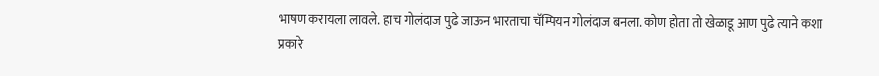भाषण करायला लावले. हाच गोलंदाज पुढे जाऊन भारताचा चॅम्पियन गोलंदाज बनला. कोण होता तो खेळाडू आण पुढे त्याने कशा प्रकारे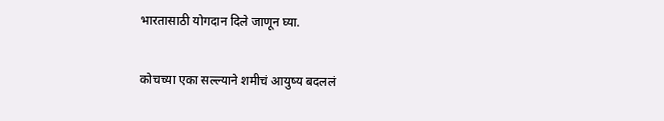भारतासाठी योगदान दिले जाणून घ्या.

कोचच्या एका सल्ल्याने शमीचं आयुष्य बदललं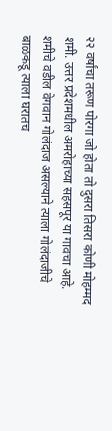२२ वर्षांचा तरूण पोरगा जो होता तो दुसरा तिसरा कोणी मोहम्मद शमी. उत्तर प्रदेशमधील अमरोहाच्या सहसपूर या गावचा आहे. शमीचे वडील वेगवान गोलंदाज असल्याने त्याला गोलंदाजीचे बाळकडू त्याला घरातच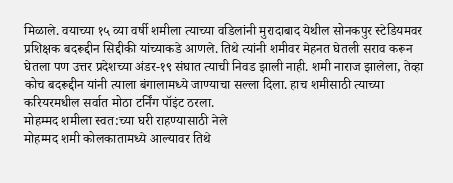मिळाले. वयाच्या १५ व्या वर्षी शमीला त्याच्या वडिलांनी मुरादाबाद येथील सोनकपुर स्टेडियमवर प्रशिक्षक बदरूद्दीन सिद्दीकी यांच्याकडे आणले. तिथे त्यांनी शमीवर मेहनत घेतली सराव करून घेतला पण उत्तर प्रदेशच्या अंडर-१९ संघात त्याची निवड झाली नाही. शमी नाराज झालेला, तेव्हा कोच बदरूद्दीन यांनी त्याला बंगालामध्ये जाण्याचा सल्ला दिला. हाच शमीसाठी त्याच्या करियरमधील सर्वात मोठा टर्निंग पॉइंट ठरला.
मोहम्मद शमीला स्वत:च्या घरी राहण्यासाठी नेले
मोहम्मद शमी कोलकातामध्ये आल्यावर तिथे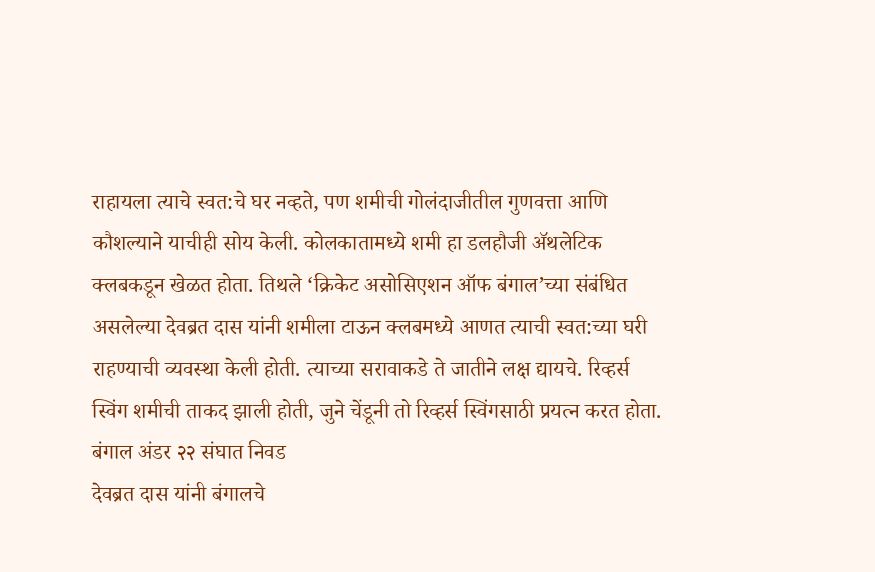राहायला त्याचे स्वत:चे घर नव्हते, पण शमीची गोलंदाजीतील गुणवत्ता आणि कौशल्याने याचीही सोय केली. कोलकातामध्ये शमी हा डलहौजी ॲथलेटिक क्लबकडून खेळत होता. तिथले ‘क्रिकेट असोसिएशन ऑफ बंगाल’च्या संबंधित असलेल्या देवब्रत दास यांनी शमीला टाऊन क्लबमध्ये आणत त्याची स्वत:च्या घरी राहण्याची व्यवस्था केली होती. त्याच्या सरावाकडे ते जातीने लक्ष द्यायचे. रिव्हर्स स्विंग शमीची ताकद झाली होती, जुने चेंडूनी तो रिव्हर्स स्विंगसाठी प्रयत्न करत होता.
बंगाल अंडर २२ संघात निवड
देवब्रत दास यांनी बंगालचे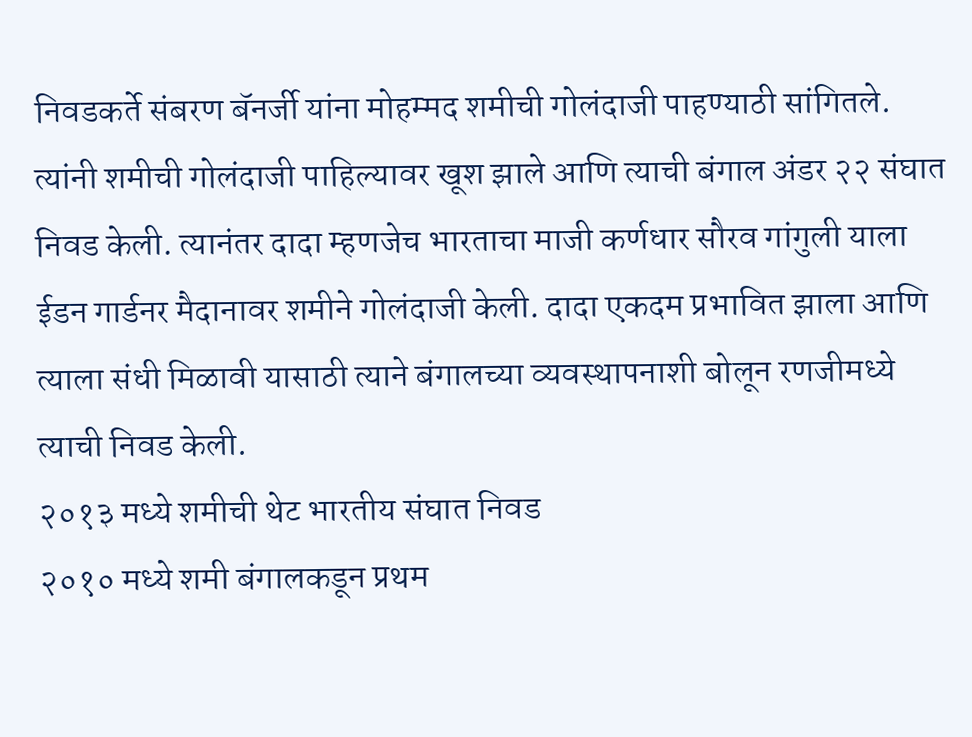निवडकर्ते संबरण बॅनर्जी यांना मोहम्मद शमीची गोलंदाजी पाहण्याठी सांगितले. त्यांनी शमीची गोलंदाजी पाहिल्यावर खूश झाले आणि त्याची बंगाल अंडर २२ संघात निवड केली. त्यानंतर दादा म्हणजेच भारताचा माजी कर्णधार सौरव गांगुली याला ईडन गार्डनर मैदानावर शमीने गोलंदाजी केली. दादा एकदम प्रभावित झाला आणि त्याला संधी मिळावी यासाठी त्याने बंगालच्या व्यवस्थापनाशी बोलून रणजीमध्ये त्याची निवड केली.
२०१३ मध्ये शमीची थेट भारतीय संघात निवड
२०१० मध्ये शमी बंगालकडून प्रथम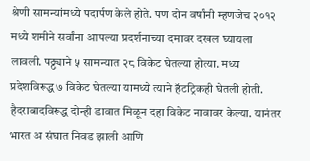श्रेणी सामन्यांमध्ये पदार्पण केले होते. पण दोन वर्षांनी म्हणजेच २०१२ मध्ये शमीने सर्वांना आपल्या प्रदर्शनाच्या दमावर दखल घ्यायला लावली. पठ्ठ्याने ५ सामन्यात २८ विकेट घेतल्या होत्या. मध्य प्रदेशविरूद्ध ७ विकेट घेतल्या यामध्ये त्याने हॅटट्रिकही घेतली होती. हैदराबादविरूद्ध दोन्ही डावात मिळून दहा विकेट नावावर केल्या. यानंतर भारत अ संघात निवड झाली आणि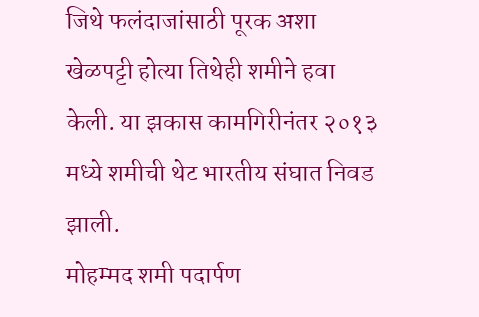जिथे फलंदाजांसाठी पूरक अशा खेळपट्टी होत्या तिथेही शमीने हवा केली. या झकास कामगिरीनंतर २०१३ मध्ये शमीची थेट भारतीय संघात निवड झाली.
मोहम्मद शमी पदार्पण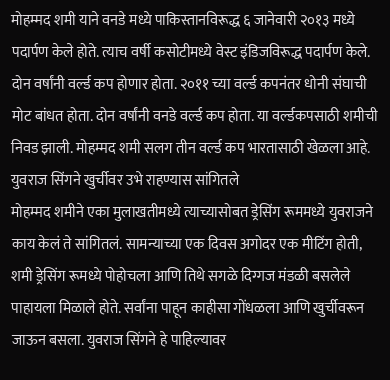मोहम्मद शमी याने वनडे मध्ये पाकिस्तानविरूद्ध ६ जानेवारी २०१३ मध्ये पदार्पण केले होते. त्याच वर्षी कसोटीमध्ये वेस्ट इंडिजविरूद्ध पदार्पण केले. दोन वर्षांनी वर्ल्ड कप होणार होता. २०११ च्या वर्ल्ड कपनंतर धोनी संघाची मोट बांधत होता. दोन वर्षांनी वनडे वर्ल्ड कप होता. या वर्ल्डकपसाठी शमीची निवड झाली. मोहम्मद शमी सलग तीन वर्ल्ड कप भारतासाठी खेळला आहे.
युवराज सिंगने खुर्चीवर उभे राहण्यास सांगितले
मोहम्मद शमीने एका मुलाखतीमध्ये त्याच्यासोबत ड्रेसिंग रूममध्ये युवराजने काय केलं ते सांगितलं. सामन्याच्या एक दिवस अगोदर एक मीटिंग होती, शमी ड्रेसिंग रूमध्ये पोहोचला आणि तिथे सगळे दिग्गज मंडळी बसलेले पाहायला मिळाले होते. सर्वांना पाहून काहीसा गोंधळला आणि खुर्चीवरून जाऊन बसला. युवराज सिंगने हे पाहिल्यावर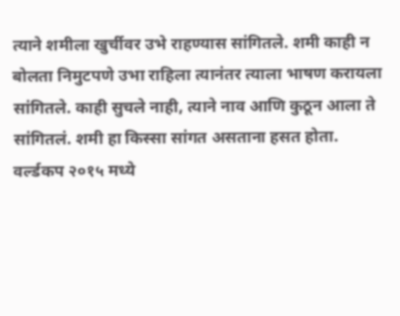त्याने शमीला खुर्चीवर उभे राहण्यास सांगितले. शमी काही न बोलता निमुटपणे उभा राहिला त्यानंतर त्याला भाषण करायला सांगितले. काही सुचले नाही, त्याने नाव आणि कुठून आला ते सांगितलं. शमी हा किस्सा सांगत असताना हसत होता.
वर्ल्डकप २०१५ मध्ये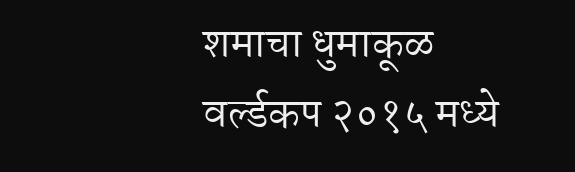शमाचा धुमाकूळ
वर्ल्डकप २०१५ मध्ये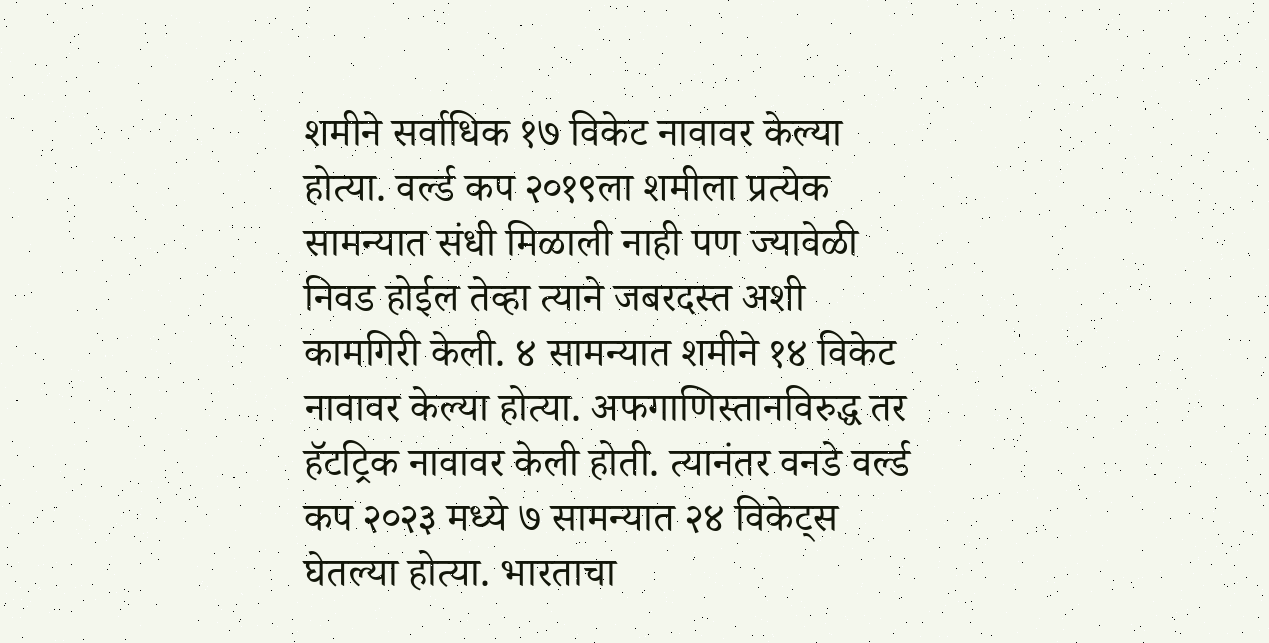शमीने सर्वाधिक १७ विकेट नावावर केल्या होत्या. वर्ल्ड कप २०१९ला शमीला प्रत्येक सामन्यात संधी मिळाली नाही पण ज्यावेळी निवड होईल तेव्हा त्याने जबरदस्त अशी कामगिरी केली. ४ सामन्यात शमीने १४ विकेट नावावर केल्या होत्या. अफगाणिस्तानविरुद्ध तर हॅटट्रिक नावावर केली होती. त्यानंतर वनडे वर्ल्ड कप २०२३ मध्ये ७ सामन्यात २४ विकेट्स घेतल्या होत्या. भारताचा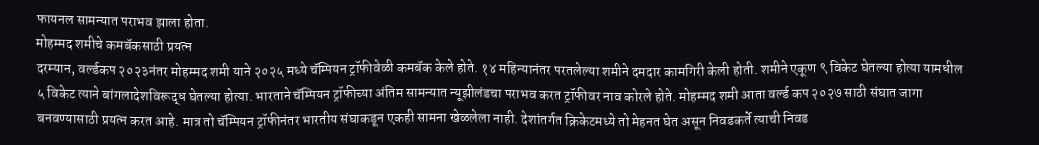फायनल सामन्यात पराभव झाला होता.
मोहम्मद शमीचे कमबॅकसाठी प्रयत्न
दरम्यान, वर्ल्डकप २०२३नंतर मोहम्मद शमी याने २०२५ मध्ये चॅम्पियन ट्रॉफीवेळी कमबॅक केले होते. १४ महिन्यानंतर परतलेल्या शमीने दमदार कामगिरी केली होती. शमीने एकूण ९ विकेट घेतल्या होत्या यामधील ५ विकेट त्याने बांगलादेशविरूद्ध घेतल्या होत्या. भारताने चॅम्पियन ट्रॉफीच्या अंतिम सामन्यात न्यूझीलंडचा पराभव करत ट्रॉफीवर नाव कोरले होते. मोहम्मद शमी आता वर्ल्ड कप २०२७ साठी संघात जागा बनवण्यासाठी प्रयत्न करत आहे. मात्र तो चॅम्पियन ट्रॉफीनंतर भारतीय संघाकडून एकही सामना खेळलेला नाही. देशांतर्गत क्रिकेटमध्ये तो मेहनत घेत असून निवडकर्ते त्याची निवड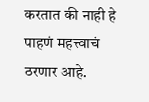करतात की नाही हे पाहणं महत्त्वाचं ठरणार आहे.